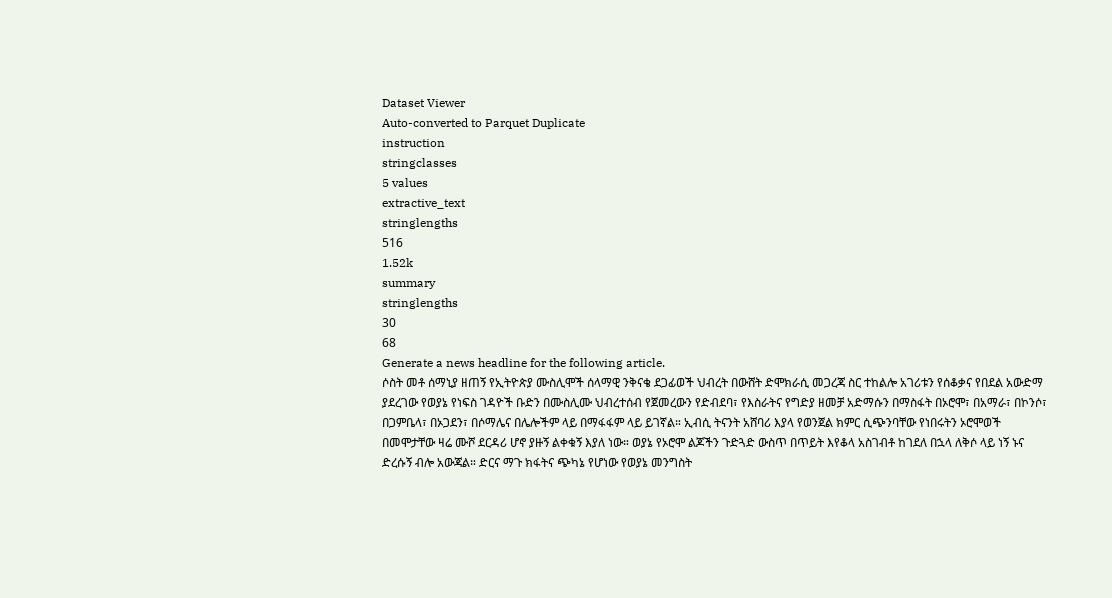Dataset Viewer
Auto-converted to Parquet Duplicate
instruction
stringclasses
5 values
extractive_text
stringlengths
516
1.52k
summary
stringlengths
30
68
Generate a news headline for the following article.
ሶስት መቶ ሰማኒያ ዘጠኝ የኢትዮጵያ ሙስሊሞች ሰላማዊ ንቅናቄ ደጋፊወች ህብረት በውሸት ድሞክራሲ መጋረጃ ስር ተከልሎ አገሪቱን የሰቆቃና የበደል አውድማ ያደረገው የወያኔ የነፍስ ገዳዮች ቡድን በሙስሊሙ ህብረተሰብ የጀመረውን የድብደባ፣ የእስራትና የግድያ ዘመቻ አድማሱን በማስፋት በኦሮሞ፣ በአማራ፣ በኮንሶ፣ በጋምቤላ፣ በኦጋደን፣ በሶማሌና በሌሎችም ላይ በማፋፋም ላይ ይገኛል። ኢብሲ ትናንት አሸባሪ እያላ የወንጀል ክምር ሲጭንባቸው የነበሩትን ኦሮሞወች በመሞታቸው ዛሬ ሙሾ ደርዳሪ ሆኖ ያዙኝ ልቀቁኝ እያለ ነው። ወያኔ የኦሮሞ ልጆችን ጉድጓድ ውስጥ በጥይት እየቆላ አስገብቶ ከገደለ በኋላ ለቅሶ ላይ ነኝ ኑና ድረሱኝ ብሎ አውጃል። ድርና ማጉ ክፋትና ጭካኔ የሆነው የወያኔ መንግስት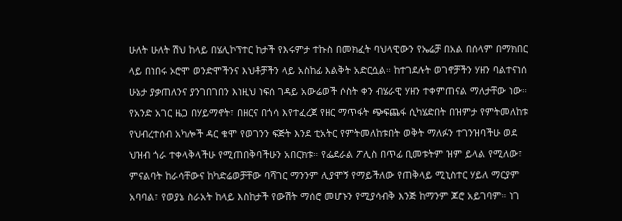ሁለት ሁለት ሽህ ከላይ በሄሊኮፕተር ከታች የእሩምታ ተኩስ በመክፈት ባህላዊውን የኤሬቻ በአል በሰላም በማክበር ላይ በነበሩ ኦሮሞ ወንድሞችንና እህቶቻችን ላይ አስከፊ እልቅት አድርሷል። ከተገደሉት ወገኖቻችን ሃዘን ባልተናነሰ ሁኔታ ያቃጠለንና ያንገበገበን እነዚህ ነፍሰ ገዳይ አውሬወች ሶስት ቀን ብሄራዊ ሃዘን ተቀምጠናል ማለታቸው ነው። የአንድ አገር ዜጋ በሃይማኖት፣ በዘርና በጎሳ እየተፈረጀ የዘር ማጥፋት ጭፍጨፋ ሲካሄድበት በዝምታ የምትመለከቱ የህብረተሰብ አካሎች ዳር ቁሞ የወገንን ፍጅት እንደ ቲአትር የምትመለከቱበት ወቅት ማለፉን ተገንዝባችሁ ወደ ህዝብ ጎራ ተቀላቅላችሁ የሚጠበቅባችሁን አበርክቱ። የፌደራል ፖሊስ በጥፊ ቢመቱትም ዝም ይላል የሚለው፣ ምናልባት ከራሳቸውና ከካድሬወቻቸው ባሻገር ማንንም ሊያሞኝ የማይችለው የጠቅላይ ሚኒስተር ሃይለ ማርያም አባባል፣ የወያኔ ስራአት ከላይ እስከታች የውሽት ማሰሮ መሆኑን የሚያሳብቅ እንጅ ከማንም ጆሮ አይገባም። ነገ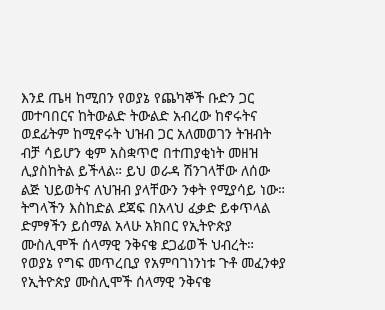እንደ ጤዛ ከሚበን የወያኔ የጨካኞች ቡድን ጋር መተባበርና ከትውልድ ትውልድ አብረው ከኖሩትና ወደፊትም ከሚኖሩት ህዝብ ጋር አለመወገን ትዝብት ብቻ ሳይሆን ቂም አስቋጥሮ በተጠያቂነት መዘዝ ሊያስከትል ይችላል። ይህ ወራዳ ሽንገላቸው ለሰው ልጅ ህይወትና ለህዝብ ያላቸውን ንቀት የሚያሳይ ነው። ትግላችን እስከድል ደጃፍ በአላህ ፈቃድ ይቀጥላል ድምፃችን ይሰማል አላሁ አክበር የኢትዮጵያ ሙስሊሞች ሰላማዊ ንቅናቄ ደጋፊወች ህብረት።
የወያኔ የግፍ መጥረቢያ የአምባገነንነቱ ጉቶ መፈንቀያ የኢትዮጵያ ሙስሊሞች ሰላማዊ ንቅናቄ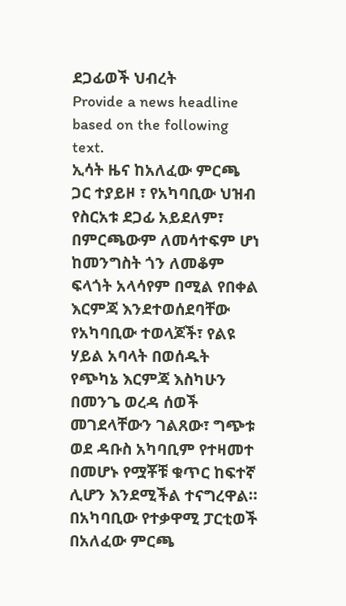ደጋፊወች ህብረት
Provide a news headline based on the following text.
ኢሳት ዜና ከአለፈው ምርጫ ጋር ተያይዞ ፣ የአካባቢው ህዝብ የስርአቱ ደጋፊ አይደለም፣ በምርጫውም ለመሳተፍም ሆነ ከመንግስት ጎን ለመቆም ፍላጎት አላሳየም በሚል የበቀል እርምጃ እንደተወሰደባቸው የአካባቢው ተወላጆች፣ የልዩ ሃይል አባላት በወሰዱት የጭካኔ እርምጃ እስካሁን በመንጌ ወረዳ ሰወች መገደላቸውን ገልጸው፣ ግጭቱ ወደ ዳቡስ አካባቢም የተዛመተ በመሆኑ የሟቾቹ ቁጥር ከፍተኛ ሊሆን እንደሚችል ተናግረዋል። በአካባቢው የተቃዋሚ ፓርቲወች በአለፈው ምርጫ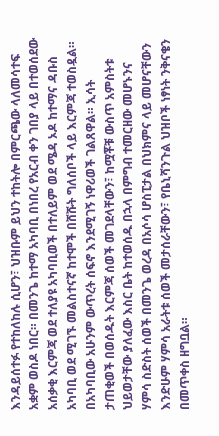እንዳይሰተፉ የተከለከሉ ሲሆን፣ ህዝቡም ይህን ተከትሎ በምርጫው ላለመሳተፍ አቋም ወስዶ ነበር። በመንጌ ከተማ አካባቢ በነበረ የአርብ ቀን ገበያ ላይ በተወሰደው አሰቃቂ እርምጃ ወደ ተለያዩ አካባቢወች በተለይም ወደ ሜዳ ኦዶ ከተማና ዳቡስ አካባቢ ወደ ሚገኙ መልስተናኛ ከተሞች በሸሹት ግለሰቦች ላይ እርምጃ ተወስዷል። በአካባቢው አሁንም ውጥረት ሰፍኖ እንደሚገኝ ነዋሪወች ገልጸዋል። ኢሳት ታጠቂወች በወሰዱት እርምጃ ሰወች መገደላቸውን፣ ከሟቾቹ ውስጥ አምስትቱ ህይወታቸው ያለፈው እስር ቤት ከተወሰዱ በኋላ በምግብ ተመርዘው መሆኑንና ሃምሳ ስድስት ሰወች በመንጌ ወረዳ በአሶሳ ሆስፒታል በህክምና ላይ መሆናቸውን እንድሁም ሃምሳ አራትቱ ሰወች መታሰራቸውን፣ የቤኒሻንጉል ህዝቦች ነፃነት ንቅናቄን በመጥቀስ ዘግቧል።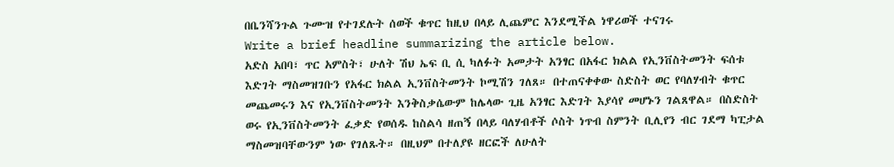በቤንሻንጉል ጉሙዝ የተገደሉት ሰወች ቁጥር ከዚህ በላይ ሊጨምር እንደሚችል ነዋሪወች ተናገሩ
Write a brief headline summarizing the article below.
አድስ አበባ፣ ጥር አምስት፣ ሁለት ሽህ ኤፍ ቢ ሲ ካለፉት አመታት አንፃር በአፋር ክልል የኢንቨስትመንት ፍሰቱ እድገት ማስመዝገቡን የአፋር ክልል ኢንቨስትመንት ኮሚሽን ገለጸ። በተጠናቀቀው ስድስት ወር የባለሃብት ቁጥር መጨመሩን እና የኢንቨስትመንት እንቅስቃሴውም ከሌላው ጊዜ አንፃር እድገት እያሳየ መሆኑን ገልጸዋል። በስድስት ወሩ የኢንቨስትመንት ፈቃድ የወሰዱ ከስልሳ ዘጠኝ በላይ ባለሃብቶች ሶስት ነጥብ ስምንት ቢሊየን ብር ገደማ ካፒታል ማስመዝባቸውንም ነው የገለጹት። በዚህም በተለያዩ ዘርፎች ለሁለት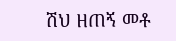ሽህ ዘጠኝ መቶ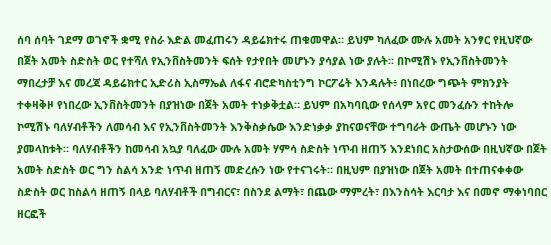ሰባ ሰባት ገደማ ወገኖች ቋሚ የስራ እድል መፈጠሩን ዳይሬክተሩ ጠቁመዋል። ይህም ካለፈው ሙሉ አመት አንፃር የዚህኛው በጀት አመት ስድስት ወር የተሻለ የኢንቨስትመንት ፍሰት የታየበት መሆኑን ያሳያል ነው ያሉት። በኮሚሽኑ የኢንቨስትመንት ማበረታቻ እና መረጃ ዳይሬክተር ኢድሪስ ኢስማኤል ለፋና ብሮድካስቲንግ ኮርፖሬት እንዳሉት፥ በነበረው ግጭት ምክንያት ተቀዛቅዞ የነበረው ኢንቨስትመንት በያዝነው በጀት አመት ተነቃቅቷል። ይህም በአካባቢው የሰላም አየር መንፈሱን ተከትሎ ኮሚሽኑ ባለሃብቶችን ለመሳብ እና የኢንቨስትመንት እንቅስቃሴው እንድነቃቃ ያከናወናቸው ተግባራት ውጤት መሆኑን ነው ያመላከቱት። ባለሃብቶችን ከመሳብ አኳያ ባለፈው ሙሉ አመት ሃምሳ ስድስት ነጥብ ዘጠኝ እንደነበር አስታውሰው በዚህኛው በጀት አመት ስድስት ወር ግን ስልሳ አንድ ነጥብ ዘጠኝ መድረሱን ነው የተናገሩት። በዚህም በያዝነው በጀት አመት በተጠናቀቀው ስድስት ወር ከስልሳ ዘጠኝ በላይ ባለሃብቶች በግብርና፣ በስንደ ልማት፣ በጨው ማምረት፣ በእንስሳት እርባታ እና በመኖ ማቀነባበር ዘርፎች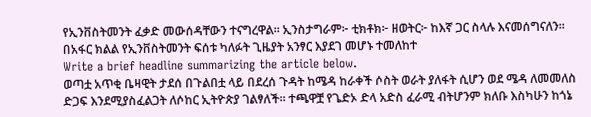የኢንቨስትመንት ፈቃድ መውሰዳቸውን ተናግረዋል። ኢንስታግራም፦ ቲክቶክ፦ ዘወትር፦ ከእኛ ጋር ስላሉ እናመሰግናለን።
በአፋር ክልል የኢንቨስትመንት ፍሰቱ ካለፉት ጊዜያት አንፃር እያደገ መሆኑ ተመለከተ
Write a brief headline summarizing the article below.
ወጣቷ አጥቂ ቤዛዊት ታደሰ በጉልበቷ ላይ በደረሰ ጉዳት ከሜዳ ከራቀች ሶስት ወራት ያለፋት ሲሆን ወደ ሜዳ ለመመለስ ድጋፍ እንደሚያስፈልጋት ለሶከር ኢትዮጵያ ገልፃለች። ተጫዋቿ የጌድኦ ድላ አድስ ፈራሚ ብትሆንም ክለቡ እስካሁን ከጎኔ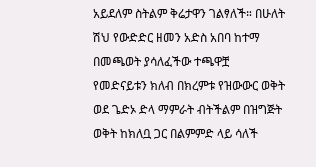አይደለም ስትልም ቅሬታዋን ገልፃለች። በሁለት ሽህ የውድድር ዘመን አድስ አበባ ከተማ በመጫወት ያሳለፈችው ተጫዋቿ የመድናይቱን ክለብ በክረምቱ የዝውውር ወቅት ወደ ጌድኦ ድላ ማምራት ብትችልም በዝግጅት ወቅት ከክለቧ ጋር በልምምድ ላይ ሳለች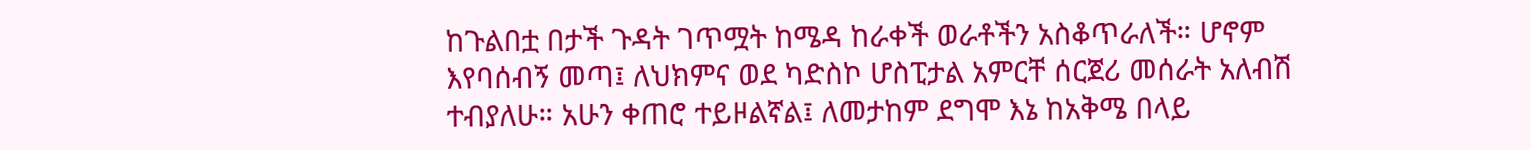ከጉልበቷ በታች ጉዳት ገጥሟት ከሜዳ ከራቀች ወራቶችን አስቆጥራለች። ሆኖም እየባሰብኝ መጣ፤ ለህክምና ወደ ካድስኮ ሆስፒታል አምርቸ ሰርጀሪ መሰራት አለብሽ ተብያለሁ። አሁን ቀጠሮ ተይዞልኛል፤ ለመታከም ደግሞ እኔ ከአቅሜ በላይ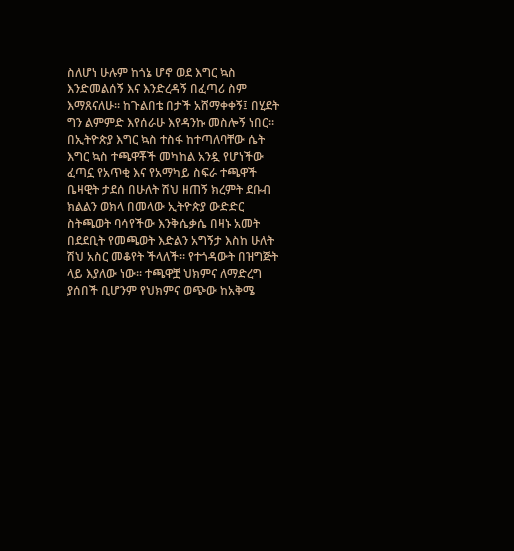ስለሆነ ሁሉም ከጎኔ ሆኖ ወደ እግር ኳስ እንድመልሰኝ እና እንድረዳኝ በፈጣሪ ስም እማጸናለሁ። ከጉልበቴ በታች አሸማቀቀኝ፤ በሂደት ግን ልምምድ እየሰራሁ እየዳንኩ መስሎኝ ነበር። በኢትዮጵያ እግር ኳስ ተስፋ ከተጣለባቸው ሴት እግር ኳስ ተጫዋቾች መካከል አንዷ የሆነችው ፈጣኗ የአጥቂ እና የአማካይ ስፍራ ተጫዋች ቤዛዊት ታደሰ በሁለት ሽህ ዘጠኝ ክረምት ደቡብ ክልልን ወክላ በመላው ኢትዮጵያ ውድድር ስትጫወት ባሳየችው እንቅሴቃሴ በዛኑ አመት በደደቢት የመጫወት እድልን አግኝታ እስከ ሁለት ሽህ አስር መቆየት ችላለች። የተጎዳውት በዝግጅት ላይ እያለው ነው። ተጫዋቿ ህክምና ለማድረግ ያሰበች ቢሆንም የህክምና ወጭው ከአቅሜ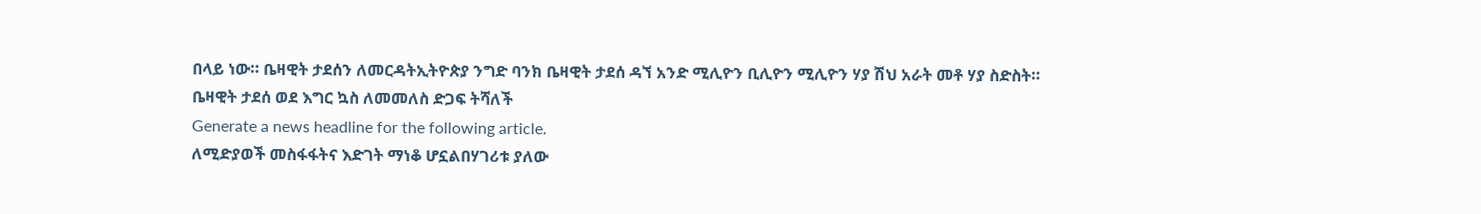በላይ ነው። ቤዛዊት ታደሰን ለመርዳትኢትዮጵያ ንግድ ባንክ ቤዛዊት ታደሰ ዳኘ አንድ ሚሊዮን ቢሊዮን ሚሊዮን ሃያ ሽህ አራት መቶ ሃያ ስድስት።
ቤዛዊት ታደሰ ወደ እግር ኳስ ለመመለስ ድጋፍ ትሻለች
Generate a news headline for the following article.
ለሚድያወች መስፋፋትና እድገት ማነቆ ሆኗልበሃገሪቱ ያለው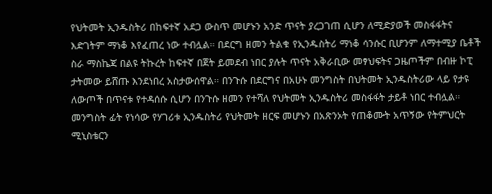የህትመት ኢንዱስትሪ በከፍተኛ አደጋ ውስጥ መሆኑን አንድ ጥናት ያረጋገጠ ሲሆን ለሚድያወች መስፋፋትና እድገትም ማነቆ እየፈጠረ ነው ተብሏል። በደርግ ዘመን ትልቁ የኢንዱስትሪ ማነቆ ሳንሱር ቢሆንም ለማተሚያ ቤቶች ስራ ማስኬጃ በልዩ ትኩረት ከፍተኛ በጀት ይመደብ ነበር ያሉት ጥናት አቅራቢው መፃህፍትና ጋዜጦችም በብዙ ኮፒ ታትመው ይሸጡ እንደነበረ አስታውሰዋል። በንጉሱ በደርግና በአሁኑ መንግስት በህትመት ኢንዱስትሪው ላይ የታዩ ለውጦች በጥናቱ የተዳሰሱ ሲሆን በንጉሱ ዘመን የተሻለ የህትመት ኢንዱስትሪ መስፋፋት ታይቶ ነበር ተብሏል። መንግስት ፊት የነሳው የሃገሪቱ ኢንዱስትሪ የህትመት ዘርፍ መሆኑን በአጽንኦት የጠቆሙት አጥኝው የትምህርት ሚኒስቴርን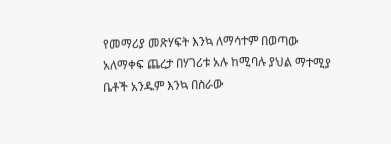የመማሪያ መጽሃፍት እንኳ ለማሳተም በወጣው አለማቀፍ ጨረታ በሃገሪቱ አሉ ከሚባሉ ያህል ማተሚያ ቤቶች አንዱም እንኳ በስራው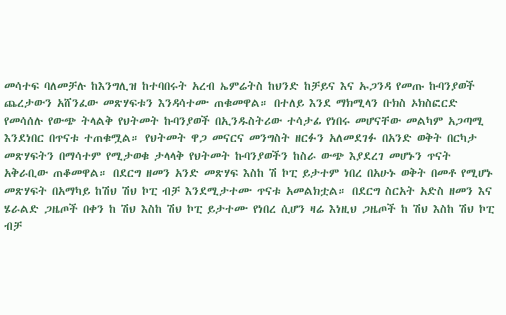መሳተፍ ባለመቻሉ ከእንግሊዝ ከተባበሩት አረብ ኤምሬትስ ከህንድ ከቻይና እና ኡጋንዳ የመጡ ኩባንያወች ጨረታውን አሸንፈው መጽሃፍቱን እንዳሳተሙ ጠቁመዋል። በተለይ እንደ ማክሚላን ቡክስ ኦክስፎርድ የመሳሰሉ የውጭ ትላልቅ የህትመት ኩባንያወች በኢንዱስትሪው ተሳታፊ የነበሩ መሆናቸው መልካም አጋጣሚ እንደነበር በጥናቱ ተጠቁሟል። የህትመት ዋጋ መናርና መንግስት ዘርፉን አለመደገፉ በአንድ ወቅት በርካታ መጽሃፍትን በማሳተም የሚታወቁ ታላላቅ የህትመት ኩባንያወችን ከስራ ውጭ እያደረገ መሆኑን ጥናት አቅራቢው ጠቆመዋል። በደርግ ዘመን አንድ መጽሃፍ እስከ ሽ ኮፒ ይታተም ነበረ በአሁኑ ወቅት በመቶ የሚሆኑ መጽሃፍት በአማካይ ከሽህ ሽህ ኮፒ ብቻ እንደሚታተሙ ጥናቱ አመልክቷል። በደርግ ስርአት አድስ ዘመን እና ሄራልድ ጋዜጦች በቀን ከ ሽህ እስከ ሽህ ኮፒ ይታተሙ የነበረ ሲሆን ዛሬ እነዚህ ጋዜጦች ከ ሽህ እስከ ሽህ ኮፒ ብቻ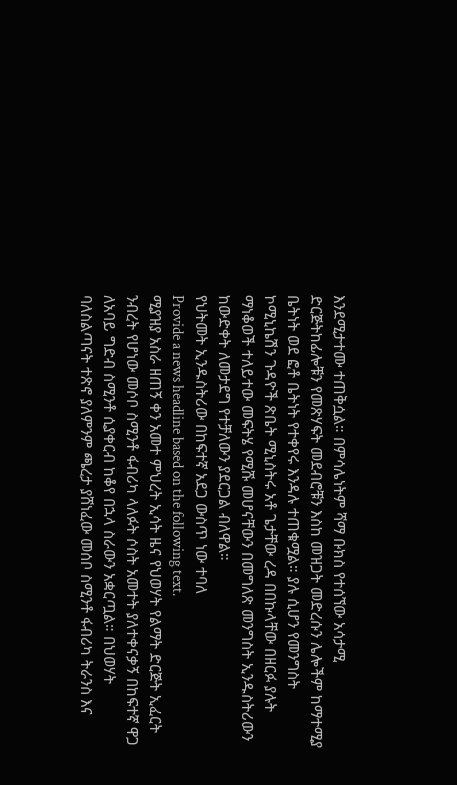እንደሚታተሙ ተጠቅሷል። በምሳሌነትም ሻማ ቡክስ የተሰኘው አሳታሚ ድርጅትከፊሎቹን የመጽሃፍት መደብሮቹን እስከ መዝጋት መድረሱን ሌሎችም ከማተሚያ ቤትነት ወደ ፎቶ ቤትነት የተቀየሩ እንዳሉ ተጠቁሟል። ያሉ ሲሆን የመንግስት ኮሚኒኬሽን ጉዳዮች ጽቤት ሚኒስትሩ አቶ ጌታቸው ረዳ በበኩላቸው በዘርፉ ያሉት ማነቆወች ተለይተው መፍትሄ የሚሹ መሆናቸውን በመግለጽ መንግስት ኢንዱስትሪውን ከውድቀት ለመታደግ የተቻለውን ያደርጋል ብለዋል።
የህትመት ኢንዱስትሪው በከፍተኛ አደጋ ውስጥ ነው ተባለ
Provide a news headline based on the following text.
ሚያዝያ አስራ ዘጠኝ ቀን አመተ ምህረት ኢሳት ዜና የህወሃት የልማት ድርጅት ኢፈርት ንብረት የሆነው መሶቦ ስሚንቶ ፋብሪካ ላለፉት ሶስት አመተት ያለተቀናቃኝ በከፍተኛ ዋጋ ለአባይ ግድብ ስሚንቶ ሲያቀርብ ከቆየ በኋላ ስራውን አቋርጧል። በህወሃት ባለስልጣናት ተጽኖ ያለምንም ጫረታ ያሸነፈው መሰቦ ስሚንቶ ፋብሪካ ትራንስ እና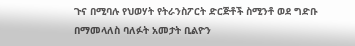ጉና በሚባሉ የህወሃት የትራንስፖርት ድርጅቶች ስሚንቶ ወደ ግድቡ በማመላለስ ባለፉት አመታት ቢልዮን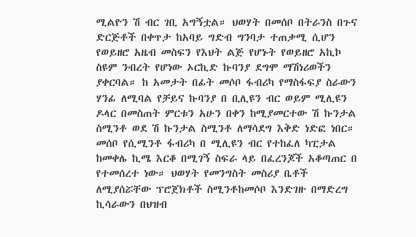ሚልዮን ሽ ብር ገቢ አግኝቷል። ህወሃት በመሰቦ በትራንስ በጉና ድርጅቶች በቀጥታ ከአባይ ግድብ ግንባታ ተጠቃሚ ሲሆን የወይዘሮ አዜብ መስፍን የእህት ልጅ የሆኑት የወይዘሮ አኪኮ ስዩም ንብረት የሆነው ኦርኪድ ኩባንያ ደግሞ ማሽነሪወችን ያቀርባል። ከ አመታት በፊት መሶቦ ፋብሪካ የማስፋፍያ ስራውን ሃንፊ ለሚባል የቻይና ኩባንያ በ ቢሊዩን ብር ወይም ሚሊዩን ዶላር በመስጠት ምርቱን አሁን በቀን ከሚያመርተው ሽ ኩንታል ስሚንቶ ወደ ሽ ኩንታል ስሚንቶ ለማሳደግ እቅድ ነድፎ ነበር። መሰቦ የሲሚንቶ ፋብሪካ በ ሚሊዩን ብር የተከፈለ ካፒታል ከመቀሌ ኪሜ እርቆ በሚገኝ ስፍራ ላይ በፈረንጆች አቆጣጠር በ የተመሰረተ ነው። ህወሃት የመንግስት መስሪያ ቤቶች ለሚያሰሯቸው ፕሮጀክቶች ስሚንቶከመሶቦ እንድገዙ በማድረግ ኪሳራውን በህዝብ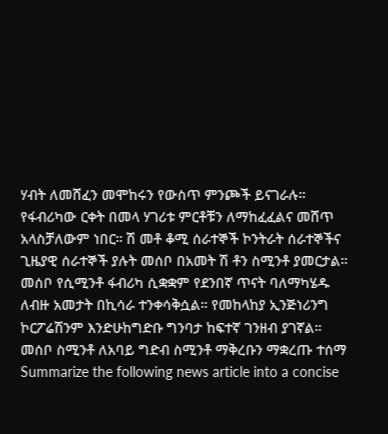ሃብት ለመሸፈን መሞከሩን የውስጥ ምንጮች ይናገራሉ። የፋብሪካው ርቀት በመላ ሃገሪቱ ምርቶቹን ለማከፈፈልና መሸጥ አላስቻለውም ነበር። ሽ መቶ ቆሚ ሰራተኞች ኮንትራት ሰራተኞችና ጊዜያዊ ሰራተኞች ያሉት መሰቦ በአመት ሽ ቶን ስሚንቶ ያመርታል። መሰቦ የሲሚንቶ ፋብሪካ ሲቋቋም የደንበኛ ጥናት ባለማካሄዱ ለብዙ አመታት በኪሳራ ተንቀሳቅሷል። የመከላከያ ኢንጅነሪንግ ኮርፖሬሽንም እንድሁከግድቡ ግንባታ ከፍተኛ ገንዘብ ያገኛል።
መሰቦ ስሚንቶ ለአባይ ግድብ ስሚንቶ ማቅረቡን ማቋረጡ ተሰማ
Summarize the following news article into a concise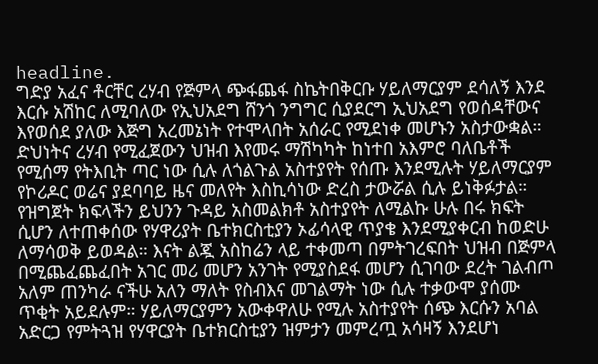headline.
ግድያ አፈና ቶርቸር ረሃብ የጅምላ ጭፋጨፋ ስኬትበቅርቡ ሃይለማርያም ደሳለኝ እንደ እርሱ አሽከር ለሚባለው የኢህአደግ ሸንጎ ንግግር ሲያደርግ ኢህአደግ የወሰዳቸውና እየወሰደ ያለው እጅግ አረመኔነት የተሞላበት አሰራር የሚደነቀ መሆኑን አስታውቋል። ድህነትና ረሃብ የሚፈጀውን ህዝብ እየመሩ ማሽካካት ከነተበ አእምሮ ባለቤቶች የሚሰማ የትእቢት ጣር ነው ሲሉ ለጎልጉል አስተያየት የሰጡ እንደሚሉት ሃይለማርያም የኮሪዶር ወሬና ያደባባይ ዜና መለየት እስኪሳነው ድረስ ታውሯል ሲሉ ይነቅፉታል። የዝግጀት ክፍላችን ይህንን ጉዳይ አስመልክቶ አስተያየት ለሚልኩ ሁሉ በሩ ክፍት ሲሆን ለተጠቀሰው የሃዋሪያት ቤተክርስቲያን ኦፊሳላዊ ጥያቄ እንደሚያቀርብ ከወድሁ ለማሳወቅ ይወዳል። እናት ልጇ አስከሬን ላይ ተቀመጣ በምትገረፍበት ህዝብ በጅምላ በሚጨፈጨፈበት አገር መሪ መሆን አንገት የሚያስደፋ መሆን ሲገባው ደረት ገልብጦ አለም ጠንካራ ናችሁ አለን ማለት የስብእና መገልማት ነው ሲሉ ተቃውሞ ያሰሙ ጥቂት አይደሉም። ሃይለማርያምን አውቀዋለሁ የሚሉ አስተያየት ሰጭ እርሱን አባል አድርጋ የምትጓዝ የሃዋርያት ቤተክርስቲያን ዝምታን መምረጧ አሳዛኝ እንደሆነ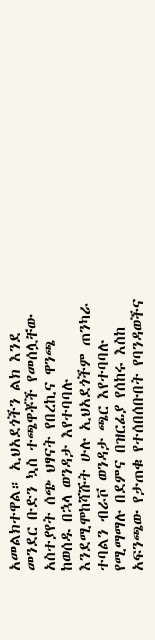አመልክተዋል። ኢህአደጎችን ልክ እንደ መንደር ቡድን ኳስ ተጫዋቾች የመሰሏቸው አስተያየት ሰጭ ህፃናት የበረኪና ዋንጫ ከወሰዱ በኋላ ወንዳታ እየተባባሉ እንደሚሞከሻሹት ሁሉ ኢህአደጎችም ጠንካራ ተባልን ብራቮ ወንዳታ ጫር እየተባባሉ የሚማማሉ በደምና በዝርፊያ የሰከሩ እስከ አፍንጫው የታጠቁ የተሰበሰቡበት የባንዳወችና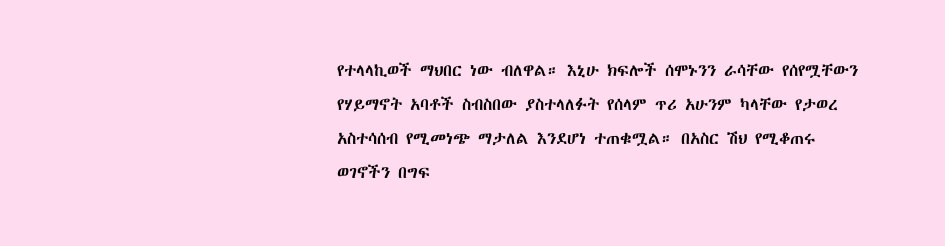የተላላኪወች ማህበር ነው ብለዋል። እኒሁ ክፍሎች ሰሞኑንን ራሳቸው የሰየሟቸውን የሃይማኖት አባቶች ስብስበው ያስተላለፉት የሰላም ጥሪ አሁንም ካላቸው የታወረ አስተሳሰብ የሚመነጭ ማታለል እንደሆነ ተጠቁሟል። በአስር ሽህ የሚቆጠሩ ወገኖችን በግፍ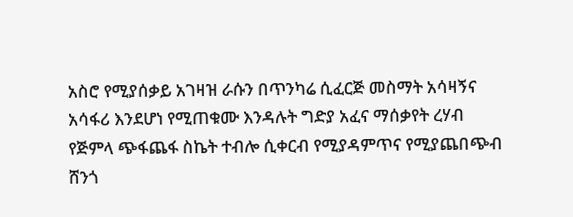አስሮ የሚያሰቃይ አገዛዝ ራሱን በጥንካሬ ሲፈርጅ መስማት አሳዛኝና አሳፋሪ እንደሆነ የሚጠቁሙ እንዳሉት ግድያ አፈና ማሰቃየት ረሃብ የጅምላ ጭፋጨፋ ስኬት ተብሎ ሲቀርብ የሚያዳምጥና የሚያጨበጭብ ሸንጎ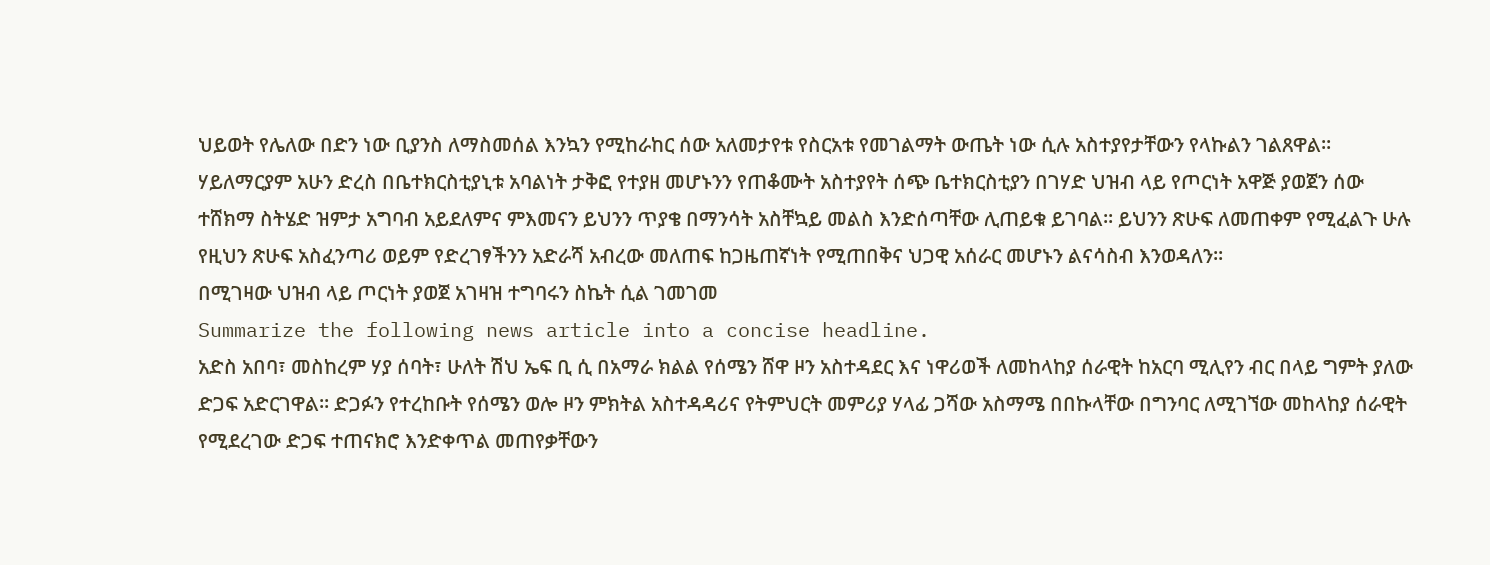ህይወት የሌለው በድን ነው ቢያንስ ለማስመሰል እንኳን የሚከራከር ሰው አለመታየቱ የስርአቱ የመገልማት ውጤት ነው ሲሉ አስተያየታቸውን የላኩልን ገልጸዋል። ሃይለማርያም አሁን ድረስ በቤተክርስቲያኒቱ አባልነት ታቅፎ የተያዘ መሆኑንን የጠቆሙት አስተያየት ሰጭ ቤተክርስቲያን በገሃድ ህዝብ ላይ የጦርነት አዋጅ ያወጀን ሰው ተሸክማ ስትሄድ ዝምታ አግባብ አይደለምና ምእመናን ይህንን ጥያቄ በማንሳት አስቸኳይ መልስ እንድሰጣቸው ሊጠይቁ ይገባል። ይህንን ጽሁፍ ለመጠቀም የሚፈልጉ ሁሉ የዚህን ጽሁፍ አስፈንጣሪ ወይም የድረገፃችንን አድራሻ አብረው መለጠፍ ከጋዜጠኛነት የሚጠበቅና ህጋዊ አሰራር መሆኑን ልናሳስብ እንወዳለን።
በሚገዛው ህዝብ ላይ ጦርነት ያወጀ አገዛዝ ተግባሩን ስኬት ሲል ገመገመ
Summarize the following news article into a concise headline.
አድስ አበባ፣ መስከረም ሃያ ሰባት፣ ሁለት ሽህ ኤፍ ቢ ሲ በአማራ ክልል የሰሜን ሸዋ ዞን አስተዳደር እና ነዋሪወች ለመከላከያ ሰራዊት ከአርባ ሚሊየን ብር በላይ ግምት ያለው ድጋፍ አድርገዋል። ድጋፉን የተረከቡት የሰሜን ወሎ ዞን ምክትል አስተዳዳሪና የትምህርት መምሪያ ሃላፊ ጋሻው አስማሜ በበኩላቸው በግንባር ለሚገኘው መከላከያ ሰራዊት የሚደረገው ድጋፍ ተጠናክሮ እንድቀጥል መጠየቃቸውን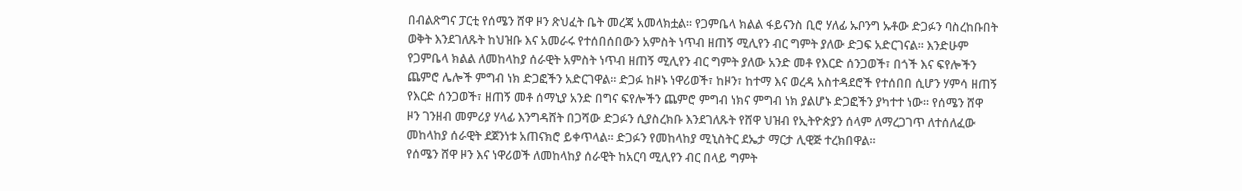በብልጽግና ፓርቲ የሰሜን ሸዋ ዞን ጽህፈት ቤት መረጃ አመላክቷል። የጋምቤላ ክልል ፋይናንስ ቢሮ ሃለፊ ኡቦንግ ኡቶው ድጋፉን ባስረከቡበት ወቅት እንደገለጹት ከህዝቡ እና አመራሩ የተሰበሰበውን አምስት ነጥብ ዘጠኝ ሚሊየን ብር ግምት ያለው ድጋፍ አድርገናል። እንድሁም የጋምቤላ ክልል ለመከላከያ ሰራዊት አምስት ነጥብ ዘጠኝ ሚሊየን ብር ግምት ያለው አንድ መቶ የእርድ ሰንጋወች፣ በጎች እና ፍየሎችን ጨምሮ ሌሎች ምግብ ነክ ድጋፎችን አድርገዋል። ድጋፉ ከዞኑ ነዋሪወች፣ ከዞን፣ ከተማ እና ወረዳ አስተዳደሮች የተሰበበ ሲሆን ሃምሳ ዘጠኝ የእርድ ሰንጋወች፣ ዘጠኝ መቶ ሰማኒያ አንድ በግና ፍየሎችን ጨምሮ ምግብ ነክና ምግብ ነክ ያልሆኑ ድጋፎችን ያካተተ ነው። የሰሜን ሸዋ ዞን ገንዘብ መምሪያ ሃላፊ እንግዳሸት በጋሻው ድጋፉን ሲያስረክቡ እንደገለጹት የሸዋ ህዝብ የኢትዮጵያን ሰላም ለማረጋገጥ ለተሰለፈው መከላከያ ሰራዊት ደጀንነቱ አጠናክሮ ይቀጥላል። ድጋፉን የመከላከያ ሚኒስትር ደኤታ ማርታ ሊዊጅ ተረክበዋል።
የሰሜን ሸዋ ዞን እና ነዋሪወች ለመከላከያ ሰራዊት ከአርባ ሚሊየን ብር በላይ ግምት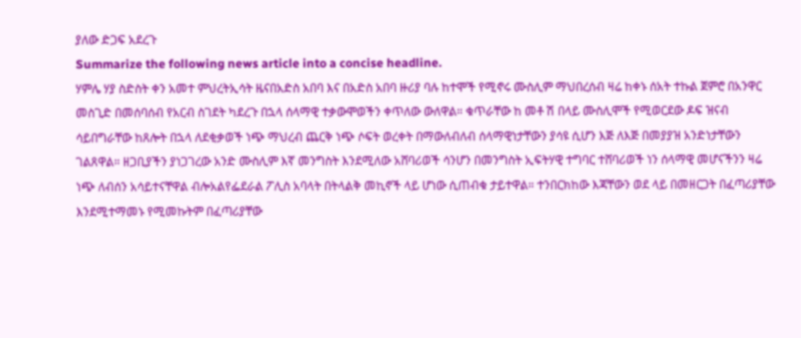ያለው ድጋፍ አደረጉ
Summarize the following news article into a concise headline.
ሃምሌ ሃያ ስድስት ቀን አመተ ምህረትኢሳት ዜናበአድስ አበባ እና በአድስ አበባ ዙሪያ ባሉ ከተሞች የሚኖሩ ሙስሊም ማህበረሰብ ዛሬ ከቀኑ ሰአት ተኩል ጀምሮ በአንዋር መስጊድ በመሰባሰብ የአርብ ስገደት ካደረጉ በኋላ ሰላማዊ ተቃውሞወችን ቀጥለው ውለዋል። ቁጥራቸው ከ መቶ ሽ በላይ ሙስሊሞች የሚወርደው ዶፍ ዝናብ ሳይበግራቸው ከጸሎት በኋላ ለደቂቃወች ነጭ ማህረብ ጨርቅ ነጭ ሶፍት ወረቀት በማውለብለብ ሰላማዊነታቸውን ያሳዩ ሲሆን እጅ ለእጅ በመያያዝ አንድነታቸውን ገልጸዋል። ዘጋቢያችን ያነጋገረው አንድ ሙስሊም እኛ መንግስት እንደሚለው አሸባሪወች ሳንሆን በመንግስት ኢፍትሃዊ ተግባር ተሸባሪወች ነን ሰላማዊ መሆናችንን ዛሬ ነጭ ለብሰን አሳይተናቸዋል ብሎአልየፌደራል ፖሊስ አባላት በትላልቅ መኪኖች ላይ ሆነው ሲጠብቁ ታይተዋል። ተንበርክከው እጃቸውን ወደ ላይ በመዘርጋት በፈጣሪያቸው እንደሚተማመኑ የሚመኩትም በፈጣሪያቸው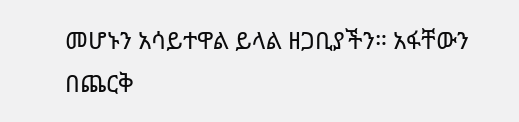መሆኑን አሳይተዋል ይላል ዘጋቢያችን። አፋቸውን በጨርቅ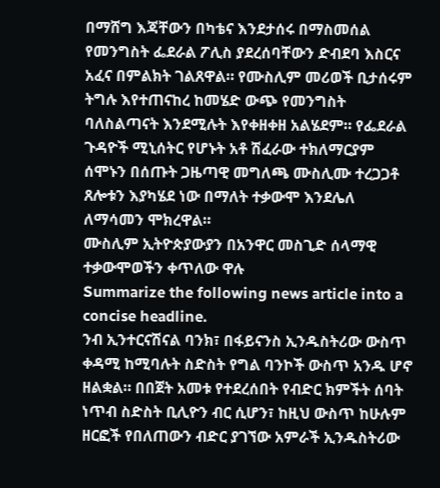በማሸግ እጃቸውን በካቴና እንደታሰሩ በማስመሰል የመንግስት ፌደራል ፖሊስ ያደረሰባቸውን ድብደባ እስርና አፈና በምልክት ገልጸዋል። የሙስሊም መሪወች ቢታሰሩም ትግሉ እየተጠናከረ ከመሄድ ውጭ የመንግስት ባለስልጣናት እንደሚሉት እየቀዘቀዘ አልሄደም። የፌደራል ጉዳዮች ሚኒሰትር የሆኑት አቶ ሽፈራው ተክለማርያም ሰሞኑን በሰጡት ጋዜጣዊ መግለጫ ሙስሊሙ ተረጋጋቶ ጸሎቱን እያካሄደ ነው በማለት ተቃውሞ እንደሌለ ለማሳመን ሞክረዋል።
ሙስሊም ኢትዮጵያውያን በአንዋር መስጊድ ሰላማዊ ተቃውሞወችን ቀጥለው ዋሉ
Summarize the following news article into a concise headline.
ንብ ኢንተርናሽናል ባንክ፣ በፋይናንስ ኢንዱስትሪው ውስጥ ቀዳሚ ከሚባሉት ስድስት የግል ባንኮች ውስጥ አንዱ ሆኖ ዘልቋል። በበጀት አመቱ የተደረሰበት የብድር ክምችት ሰባት ነጥብ ስድስት ቢሊዮን ብር ሲሆን፣ ከዚህ ውስጥ ከሁሉም ዘርፎች የበለጠውን ብድር ያገኘው አምራች ኢንዱስትሪው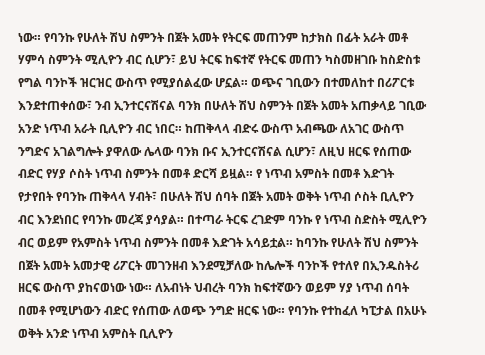ነው። የባንኩ የሁለት ሽህ ስምንት በጀት አመት የትርፍ መጠንም ከታክስ በፊት አራት መቶ ሃምሳ ስምንት ሚሊዮን ብር ሲሆን፣ ይህ ትርፍ ከፍተኛ የትርፍ መጠን ካስመዘገቡ ከስድስቱ የግል ባንኮች ዝርዝር ውስጥ የሚያሰልፈው ሆኗል። ወጭና ገቢውን በተመለከተ በሪፖርቱ እንደተጠቀሰው፣ ንብ ኢንተርናሽናል ባንክ በሁለት ሽህ ስምንት በጀት አመት አጠቃላይ ገቢው አንድ ነጥብ አራት ቢሊዮን ብር ነበር። ከጠቅላላ ብድሩ ውስጥ አብጫው ለአገር ውስጥ ንግድና አገልግሎት ያዋለው ሌላው ባንክ ቡና ኢንተርናሽናል ሲሆን፣ ለዚህ ዘርፍ የሰጠው ብድር የሃያ ሶስት ነጥብ ስምንት በመቶ ድርሻ ይዟል። የ ነጥብ አምስት በመቶ እድገት የታየበት የባንኩ ጠቅላላ ሃብት፣ በሁለት ሽህ ሰባት በጀት አመት ወቅት ነጥብ ሶስት ቢሊዮን ብር እንደነበር የባንኩ መረጃ ያሳያል። በተጣራ ትርፍ ረገድም ባንኩ የ ነጥብ ስድስት ሚሊዮን ብር ወይም የአምስት ነጥብ ስምንት በመቶ እድገት አሳይቷል። ከባንኩ የሁለት ሽህ ስምንት በጀት አመት አመታዊ ሪፖርት መገንዘብ እንደሚቻለው ከሌሎች ባንኮች የተለየ በኢንዱስትሪ ዘርፍ ውስጥ ያከናወነው ነው። ለአብነት ህብረት ባንክ ከፍተኛውን ወይም ሃያ ነጥብ ሰባት በመቶ የሚሆነውን ብድር የሰጠው ለወጭ ንግድ ዘርፍ ነው። የባንኩ የተከፈለ ካፒታል በአሁኑ ወቅት አንድ ነጥብ አምስት ቢሊዮን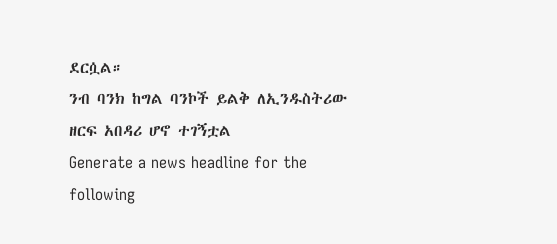ደርሷል።
ንብ ባንክ ከግል ባንኮች ይልቅ ለኢንዱስትሪው ዘርፍ አበዳሪ ሆኖ ተገኝቷል
Generate a news headline for the following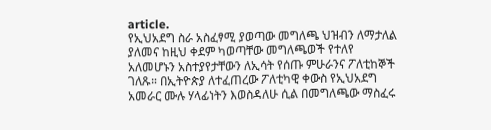article.
የኢህአደግ ስራ አስፈፃሚ ያወጣው መግለጫ ህዝብን ለማታለል ያለመና ከዚህ ቀደም ካወጣቸው መግለጫወች የተለየ አለመሆኑን አስተያየታቸውን ለኢሳት የሰጡ ምሁራንና ፖለቲከኞች ገለጹ። በኢትዮጵያ ለተፈጠረው ፖለቲካዊ ቀውስ የኢህአደግ አመራር ሙሉ ሃላፊነትን እወስዳለሁ ሲል በመግለጫው ማስፈሩ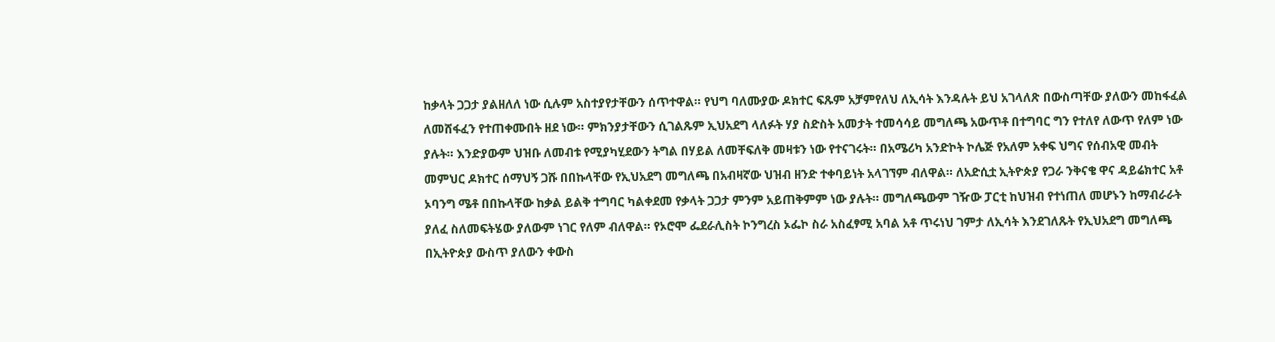ከቃላት ጋጋታ ያልዘለለ ነው ሲሉም አስተያየታቸውን ሰጥተዋል። የህግ ባለሙያው ዶክተር ፍጹም አቻምየለህ ለኢሳት እንዳሉት ይህ አገላለጽ በውስጣቸው ያለውን መከፋፈል ለመሸፋፈን የተጠቀሙበት ዘደ ነው። ምክንያታቸውን ሲገልጹም ኢህአደግ ላለፉት ሃያ ስድስት አመታት ተመሳሳይ መግለጫ አውጥቶ በተግባር ግን የተለየ ለውጥ የለም ነው ያሉት። እንድያውም ህዝቡ ለመብቱ የሚያካሂደውን ትግል በሃይል ለመቸፍለቅ መዛቱን ነው የተናገሩት። በአሜሪካ አንድኮት ኮሌጅ የአለም አቀፍ ህግና የሰብአዊ መብት መምህር ዶክተር ሰማህኝ ጋሹ በበኩላቸው የኢህአደግ መግለጫ በአብዛኛው ህዝብ ዘንድ ተቀባይነት አላገኘም ብለዋል። ለአድሲቷ ኢትዮጵያ የጋራ ንቅናቄ ዋና ዳይሬክተር አቶ ኦባንግ ሜቶ በበኩላቸው ከቃል ይልቅ ተግባር ካልቀደመ የቃላት ጋጋታ ምንም አይጠቅምም ነው ያሉት። መግለጫውም ገዥው ፓርቲ ከህዝብ የተነጠለ መሆኑን ከማብራራት ያለፈ ስለመፍትሄው ያለውም ነገር የለም ብለዋል። የኦሮሞ ፌደራሊስት ኮንግረስ ኦፌኮ ስራ አስፈፃሚ አባል አቶ ጥሩነህ ገምታ ለኢሳት እንደገለጹት የኢህአደግ መግለጫ በኢትዮጵያ ውስጥ ያለውን ቀውስ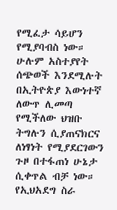የሚፈታ ሳይሆን የሚያባብስ ነው። ሁሉም አስተያየት ሰጭወች እንደሚሉት በኢትዮጵያ እውነተኛ ለውጥ ሊመጣ የሚችለው ህዝቡ ትግሉን ሲያጠናክርና ለነፃነት የሚያደርገውን ጉዞ በተፋጠነ ሁኔታ ሲቀጥል ብቻ ነው።
የኢህአደግ ስራ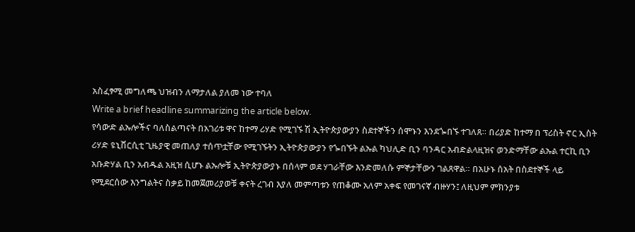አስፈፃሚ መግለጫ ህዝብን ለማታለል ያለመ ነው ተባለ
Write a brief headline summarizing the article below.
የሳውድ ልኡሎችና ባለስልጣናት በአገሪቱ ዋና ከተማ ሪሃድ የሚገኙ ሽ ኢትዮጵያውያን ስደተኞችን ሰሞኑን እንደጐበኙ ተገለጸ። በሪያድ ከተማ በ ፕሪስት ኖር ኢስት ሪሃድ ዩኒቨርሲቲ ጊዜያዊ መጠለያ ተሰጥቷቸው የሚገኙትን ኢትዮጵያውያን የጐበኙት ልኡል ካህሊድ ቢን ባንዳር አብድልላዚዝና ወንድማቸው ልኡል ተርኪ ቢን አቡድሃል ቢን አብዱል አዚዝ ሲሆኑ ልኡሎቹ ኢትዮጵያውያኑ በሰላም ወደ ሃገራቸው እንድመለሱ ምኞታቸውን ገልጸዋል። በአሁኑ ሰአት በስደተኞች ላይ የሚደርሰው እንግልትና ስቃይ ከመጀመሪያወቹ ቀናት ረገብ እያለ መምጣቱን የጠቆሙ አለም አቀፍ የመገናኛ ብዙሃን፤ ለዚህም ምክንያቱ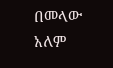በመላው አለም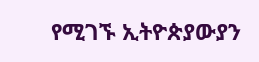የሚገኙ ኢትዮጵያውያን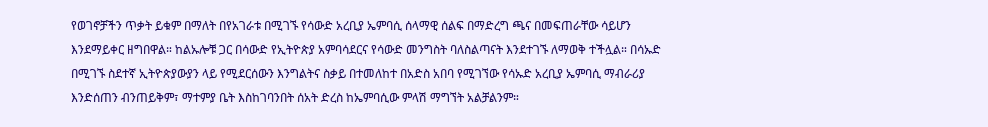የወገኖቻችን ጥቃት ይቁም በማለት በየአገራቱ በሚገኙ የሳውድ አረቢያ ኤምባሲ ሰላማዊ ሰልፍ በማድረግ ጫና በመፍጠራቸው ሳይሆን እንደማይቀር ዘግበዋል። ከልኡሎቹ ጋር በሳውድ የኢትዮጵያ አምባሳደርና የሳውድ መንግስት ባለስልጣናት እንደተገኙ ለማወቅ ተችሏል። በሳኡድ በሚገኙ ስደተኛ ኢትዮጵያውያን ላይ የሚደርሰውን እንግልትና ስቃይ በተመለከተ በአድስ አበባ የሚገኘው የሳኡድ አረቢያ ኤምባሲ ማብራሪያ እንድሰጠን ብንጠይቅም፣ ማተምያ ቤት እስከገባንበት ሰአት ድረስ ከኤምባሲው ምላሽ ማግኘት አልቻልንም።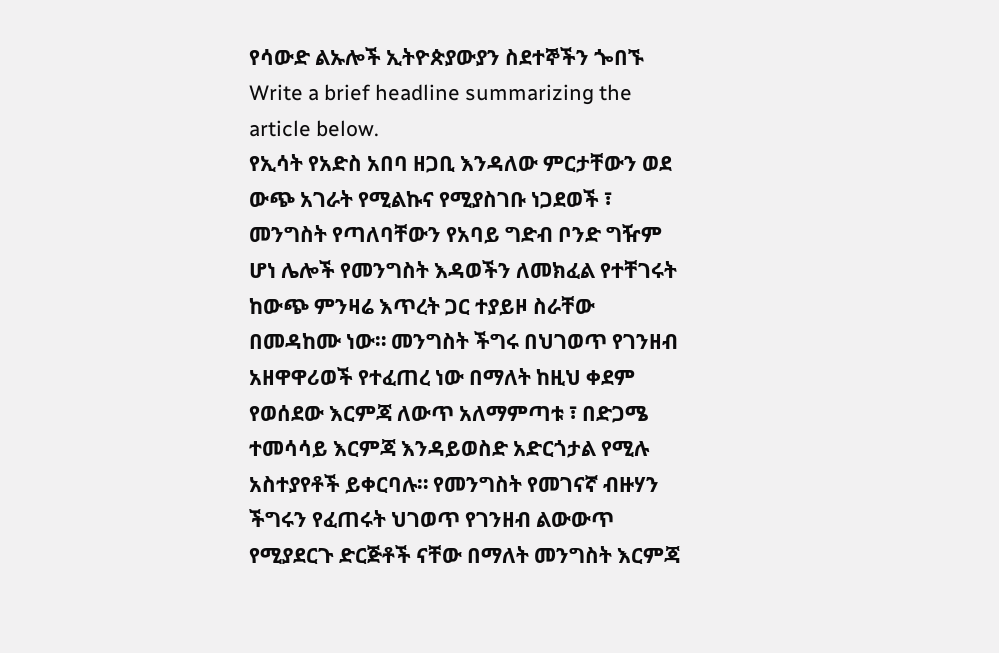የሳውድ ልኡሎች ኢትዮጵያውያን ስደተኞችን ጐበኙ
Write a brief headline summarizing the article below.
የኢሳት የአድስ አበባ ዘጋቢ እንዳለው ምርታቸውን ወደ ውጭ አገራት የሚልኩና የሚያስገቡ ነጋደወች ፣ መንግስት የጣለባቸውን የአባይ ግድብ ቦንድ ግዥም ሆነ ሌሎች የመንግስት እዳወችን ለመክፈል የተቸገሩት ከውጭ ምንዛሬ እጥረት ጋር ተያይዞ ስራቸው በመዳከሙ ነው። መንግስት ችግሩ በህገወጥ የገንዘብ አዘዋዋሪወች የተፈጠረ ነው በማለት ከዚህ ቀደም የወሰደው እርምጃ ለውጥ አለማምጣቱ ፣ በድጋሜ ተመሳሳይ እርምጃ እንዳይወስድ አድርጎታል የሚሉ አስተያየቶች ይቀርባሉ። የመንግስት የመገናኛ ብዙሃን ችግሩን የፈጠሩት ህገወጥ የገንዘብ ልውውጥ የሚያደርጉ ድርጅቶች ናቸው በማለት መንግስት እርምጃ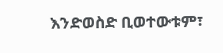እንድወስድ ቢወተውቱም፣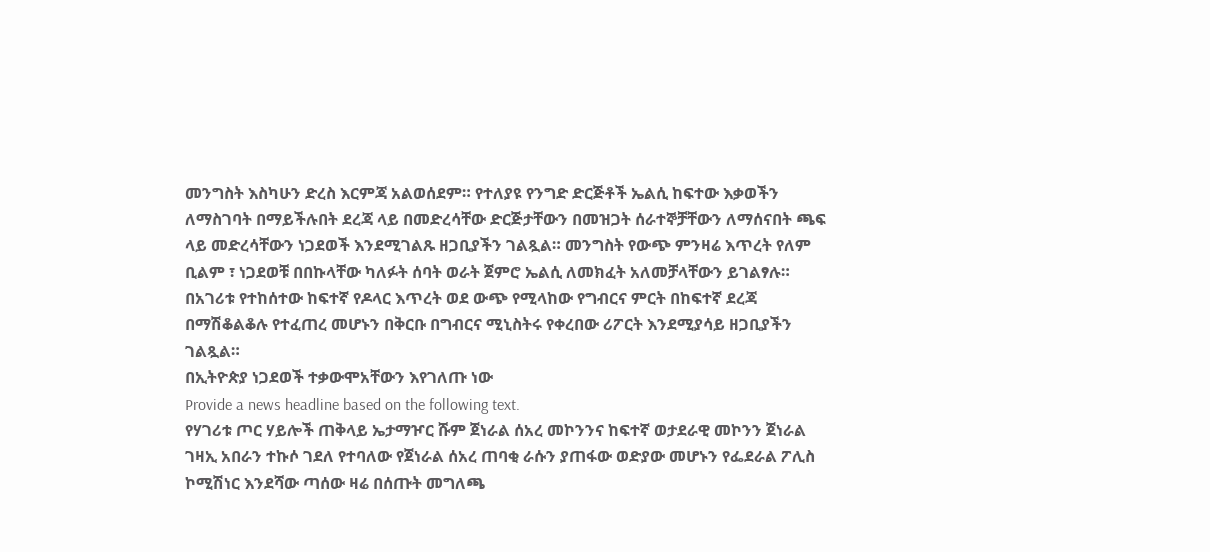መንግስት እስካሁን ድረስ እርምጃ አልወሰደም። የተለያዩ የንግድ ድርጅቶች ኤልሲ ከፍተው እቃወችን ለማስገባት በማይችሉበት ደረጃ ላይ በመድረሳቸው ድርጅታቸውን በመዝጋት ሰራተኞቻቸውን ለማሰናበት ጫፍ ላይ መድረሳቸውን ነጋደወች እንደሚገልጹ ዘጋቢያችን ገልጿል። መንግስት የውጭ ምንዛሬ እጥረት የለም ቢልም ፣ ነጋደወቹ በበኩላቸው ካለፉት ሰባት ወራት ጀምሮ ኤልሲ ለመክፈት አለመቻላቸውን ይገልፃሉ። በአገሪቱ የተከሰተው ከፍተኛ የዶላር እጥረት ወደ ውጭ የሚላከው የግብርና ምርት በከፍተኛ ደረጃ በማሽቆልቆሉ የተፈጠረ መሆኑን በቅርቡ በግብርና ሚኒስትሩ የቀረበው ሪፖርት እንደሚያሳይ ዘጋቢያችን ገልጿል።
በኢትዮጵያ ነጋደወች ተቃውሞአቸውን እየገለጡ ነው
Provide a news headline based on the following text.
የሃገሪቱ ጦር ሃይሎች ጠቅላይ ኤታማዦር ሹም ጀነራል ሰአረ መኮንንና ከፍተኛ ወታደራዊ መኮንን ጀነራል ገዛኢ አበራን ተኩሶ ገደለ የተባለው የጀነራል ሰአረ ጠባቂ ራሱን ያጠፋው ወድያው መሆኑን የፌደራል ፖሊስ ኮሚሽነር እንደሻው ጣሰው ዛሬ በሰጡት መግለጫ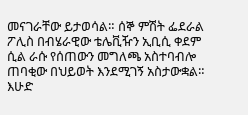መናገራቸው ይታወሳል። ሰኞ ምሽት ፌደራል ፖሊስ በብሄራዊው ቴሌቪዥን ኢቢሲ ቀደም ሲል ራሱ የሰጠውን መግለጫ አስተባብሎ ጠባቂው በህይወት እንደሚገኝ አስታውቋል። እሁድ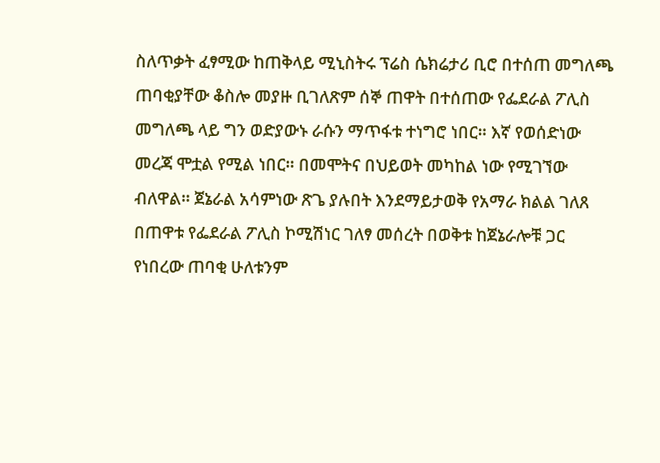ስለጥቃት ፈፃሚው ከጠቅላይ ሚኒስትሩ ፕሬስ ሴክሬታሪ ቢሮ በተሰጠ መግለጫ ጠባቂያቸው ቆስሎ መያዙ ቢገለጽም ሰኞ ጠዋት በተሰጠው የፌደራል ፖሊስ መግለጫ ላይ ግን ወድያውኑ ራሱን ማጥፋቱ ተነግሮ ነበር። እኛ የወሰድነው መረጃ ሞቷል የሚል ነበር። በመሞትና በህይወት መካከል ነው የሚገኘው ብለዋል። ጀኔራል አሳምነው ጽጌ ያሉበት እንደማይታወቅ የአማራ ክልል ገለጸ በጠዋቱ የፌደራል ፖሊስ ኮሚሽነር ገለፃ መሰረት በወቅቱ ከጀኔራሎቹ ጋር የነበረው ጠባቂ ሁለቱንም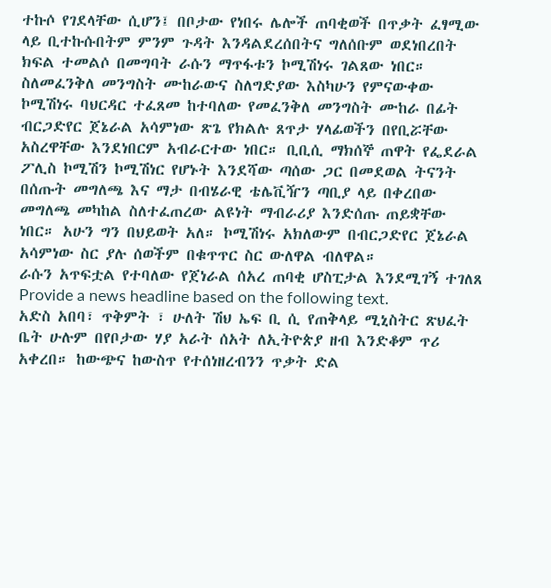ተኩሶ የገደላቸው ሲሆን፤ በቦታው የነበሩ ሌሎች ጠባቂወች በጥቃት ፈፃሚው ላይ ቢተኩሱበትም ምንም ጉዳት እንዳልደረሰበትና ግለሰቡም ወደነበረበት ክፍል ተመልሶ በመግባት ራሱን ማጥፋቱን ኮሚሽነሩ ገልጸው ነበር። ስለመፈንቅለ መንግስት ሙከራውና ስለግድያው እስካሁን የምናውቀው ኮሚሽነሩ ባህርዳር ተፈጸመ ከተባለው የመፈንቅለ መንግስት ሙከራ በፊት ብርጋድየር ጀኔራል አሳምነው ጽጌ የክልሉ ጸጥታ ሃላፊወችን በየቢሯቸው አስረዋቸው እንደነበርም አብራርተው ነበር። ቢቢሲ ማክሰኞ ጠዋት የፌደራል ፖሊስ ኮሚሽን ኮሚሽነር የሆኑት እንደሻው ጣሰው ጋር በመደወል ትናንት በሰጡት መግለጫ እና ማታ በብሄራዊ ቴሌቪዥን ጣቢያ ላይ በቀረበው መግለጫ መካከል ስለተፈጠረው ልዩነት ማብራሪያ እንድሰጡ ጠይቋቸው ነበር። አሁን ግን በህይወት አለ። ኮሚሽነሩ አክለውም በብርጋድየር ጀኔራል አሳምነው ስር ያሉ ሰወችም በቁጥጥር ስር ውለዋል ብለዋል።
ራሱን አጥፍቷል የተባለው የጀነራል ሰአረ ጠባቂ ሆስፒታል እንደሚገኝ ተገለጸ
Provide a news headline based on the following text.
አድስ አበባ፣ ጥቅምት ፣ ሁለት ሽህ ኤፍ ቢ ሲ የጠቅላይ ሚኒስትር ጽህፈት ቤት ሁሉም በየቦታው ሃያ አራት ሰአት ለኢትዮጵያ ዘብ እንድቆም ጥሪ አቀረበ። ከውጭና ከውስጥ የተሰነዘረብንን ጥቃት ድል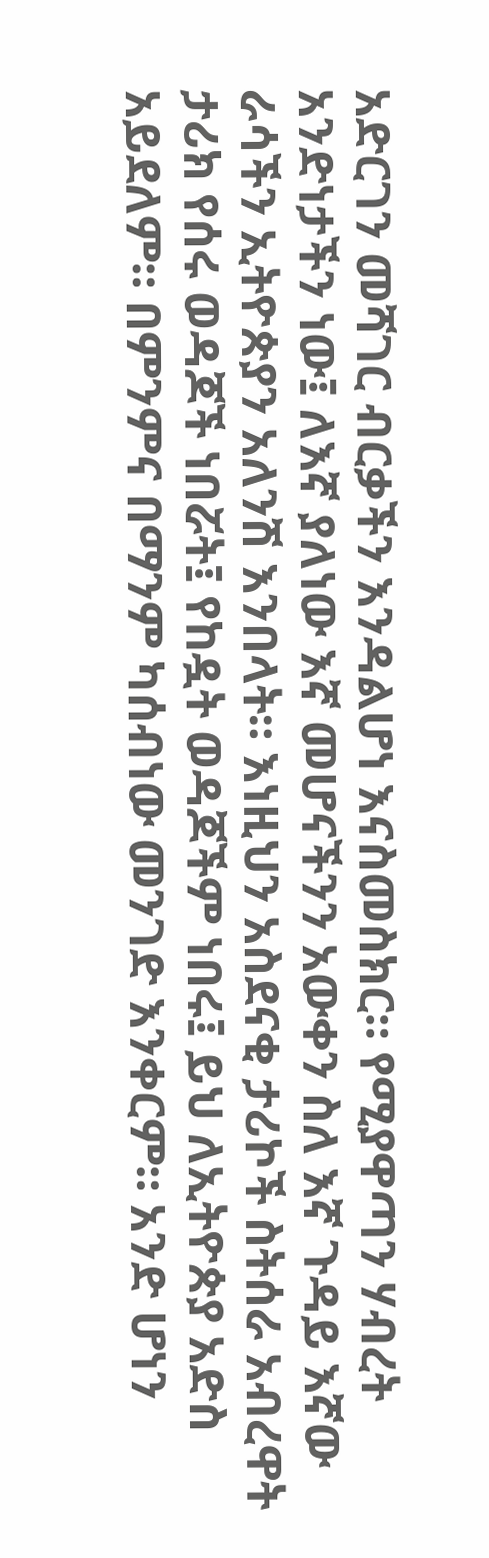አድርገን መሻገር ብርቃችን እንዳልሆነ እናስመስክር። የሚያዋጣን ሃብረት አንድነታችን ነው፤ ለእኛ ያለነው እኛ መሆናችንን አውቀን ስለ እኛ ጉዳይ እኛው ራሳችን ኢትዮጵያን አለንሽ እንበላት። እነዚህን አስደናቂ ታሪኮች ስትሰራ አብረዋት ታሪክ የሰሩ ወዳጆች ነበሯት፤ የከዷት ወዳጆችም ነበሩ፤ ይህ ለኢትዮጵያ አድስ አይደለም። በምንምና በማንም ካሰብነው መንገድ እንቀርም። አንድ ሆነን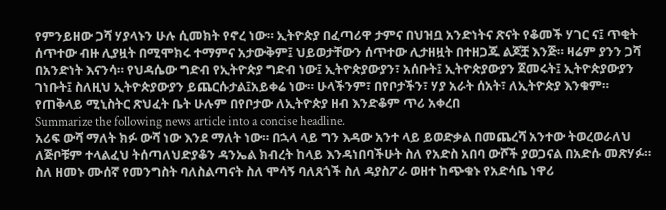የምንይዘው ጋሻ ሃያላኑን ሁሉ ሲመክት የኖረ ነው። ኢትዮጵያ በፈጣሪዋ ታምና በህዝቧ አንድነትና ጽናት የቆመች ሃገር ና፤ ጥቂት ሰጥተው ብዙ ሊያዟት በሚሞክሩ ተማምና አታውቅም፤ ህይወታቸውን ሰጥተው ሊታዘዟት በተዘጋጁ ልጆቿ እንጅ። ዛሬም ያንን ጋሻ በአንድነት እናንሳ። የህዳሴው ግድብ የኢትዮጵያ ግድብ ነው፤ ኢትዮጵያውያን፣ አሰቡት፤ ኢትዮጵያውያን ጀመሩት፤ ኢትዮጵያውያን ገነቡት፤ ስለዚህ ኢትዮጵያውያን ይጨርሱታል፤አይቀሬ ነው። ሁላችንም፣ በየቦታችን፣ ሃያ አራት ሰአት፣ ለኢትዮጵያ እንቁም።
የጠቅላይ ሚኒስትር ጽህፈት ቤት ሁሉም በየቦታው ለኢትዮጵያ ዘብ እንድቆም ጥሪ አቀረበ
Summarize the following news article into a concise headline.
አሪፍ ውሻ ማለት ክፉ ውሻ ነው እንደ ማለት ነው። በኋላ ላይ ግን እዳው አንተ ላይ ይወድቃል በመጨረሻ አንተው ትወረወራለህ ለጅቦቹም ተላልፈህ ትሰጣለህድያቆን ዳንኤል ክብረት ከላይ እንዳነበባችሁት ስለ የአድስ አበባ ውሾች ያወጋናል በአድሱ መጽሃፉ። ስለ ዘመኑ ሙሰኛ የመንግስት ባለስልጣናት ስለ ሞሳኝ ባለጸጎች ስለ ዳያስፖራ ወዘተ ከጭቁኑ የአድሳቤ ነዋሪ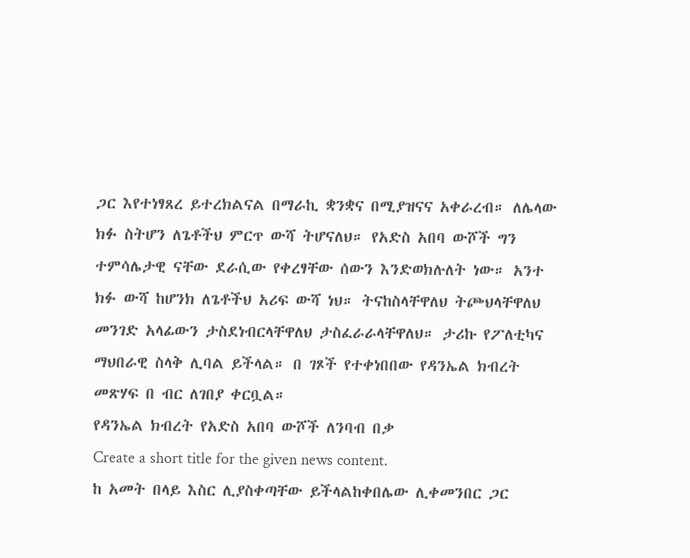ጋር እየተነፃጸረ ይተረክልናል በማራኪ ቋንቋና በሚያዝናና አቀራረብ። ለሌላው ክፉ ስትሆን ለጌቶችህ ምርጥ ውሻ ትሆናለህ። የአድስ አበባ ውሾች ግን ተምሳሌታዊ ናቸው ደራሲው የቀረፃቸው ሰውን እንድወክሉለት ነው። አንተ ክፉ ውሻ ከሆንክ ለጌቶችህ አሪፍ ውሻ ነህ። ትናከስላቸዋለህ ትጮህላቸዋለህ መንገድ አላፊውን ታስደነብርላቸዋለህ ታስፈራራላቸዋለህ። ታሪኩ የፖለቲካና ማህበራዊ ስላቅ ሊባል ይችላል። በ ገጾች የተቀነበበው የዳንኤል ክብረት መጽሃፍ በ ብር ለገበያ ቀርቧል።
የዳንኤል ክብረት የአድስ አበባ ውሾች ለንባብ በቃ
Create a short title for the given news content.
ከ አመት በላይ እስር ሊያስቀጣቸው ይችላልከቀበሌው ሊቀመንበር ጋር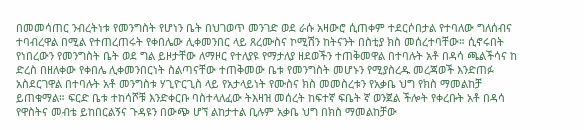በመመሳጠር ንብረትነቱ የመንግስት የሆነን ቤት በህገወጥ መንገድ ወደ ራሱ አዛውሮ ሲጠቀም ተደርሶበታል የተባለው ግለሰብና ተባብረዋል በሚል የተጠረጠሩት የቀበሌው ሊቀመንበር ላይ ጸረሙስና ኮሚሽን ከትናንት በስቲያ ክስ መሰረተባቸው። ሲኖሩበት የነበረውን የመንግስት ቤት ወደ ግል ይዞታቸው ለማዞር የተለያዩ የማታለያ ዘደወችን ተጠቅመዋል በተባሉት አቶ በዳሳ ጫልችሳና ከ ድረስ በዘለቀው የቀበሌ ሊቀመንበርነት ስልጣናቸው ተጠቅመው ቤቱ የመንግስት መሆኑን የሚያስረዱ መረጃወች እንድጠፉ አስደርገዋል በተባሉት አቶ መንግስቱ ሃጊዮርጊስ ላይ የአታላይነት የሙስና ክስ መመስረቱን የአቃቤ ህግ የክስ ማመልከቻ ይጠቁማል። ፍርድ ቤቱ ተከሳሾቹ እንድቀርቡ ባስተላለፈው ትእዛዝ መሰረት ከፍተኛ ፍቤት ኛ ወንጀል ችሎት የቀረቡት አቶ በዳሳ የዋስትና መብቴ ይከበርልኝና ጉዳዩን በውጭ ሆኘ ልከታተል ቢሉም አቃቤ ህግ በክስ ማመልከቻው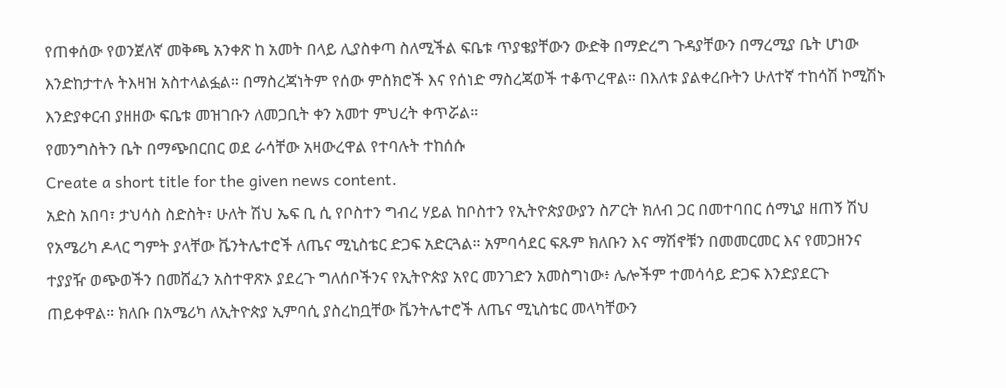የጠቀሰው የወንጀለኛ መቅጫ አንቀጽ ከ አመት በላይ ሊያስቀጣ ስለሚችል ፍቤቱ ጥያቄያቸውን ውድቅ በማድረግ ጉዳያቸውን በማረሚያ ቤት ሆነው እንድከታተሉ ትእዛዝ አስተላልፏል። በማስረጃነትም የሰው ምስክሮች እና የሰነድ ማስረጃወች ተቆጥረዋል። በእለቱ ያልቀረቡትን ሁለተኛ ተከሳሽ ኮሚሽኑ እንድያቀርብ ያዘዘው ፍቤቱ መዝገቡን ለመጋቢት ቀን አመተ ምህረት ቀጥሯል።
የመንግስትን ቤት በማጭበርበር ወደ ራሳቸው አዛውረዋል የተባሉት ተከሰሱ
Create a short title for the given news content.
አድስ አበባ፣ ታህሳስ ስድስት፣ ሁለት ሽህ ኤፍ ቢ ሲ የቦስተን ግብረ ሃይል ከቦስተን የኢትዮጵያውያን ስፖርት ክለብ ጋር በመተባበር ሰማኒያ ዘጠኝ ሽህ የአሜሪካ ዶላር ግምት ያላቸው ቬንትሌተሮች ለጤና ሚኒስቴር ድጋፍ አድርጓል። አምባሳደር ፍጹም ክለቡን እና ማሽኖቹን በመመርመር እና የመጋዘንና ተያያዥ ወጭወችን በመሸፈን አስተዋጽኦ ያደረጉ ግለሰቦችንና የኢትዮጵያ አየር መንገድን አመስግነው፥ ሌሎችም ተመሳሳይ ድጋፍ እንድያደርጉ ጠይቀዋል። ክለቡ በአሜሪካ ለኢትዮጵያ ኢምባሲ ያስረከቧቸው ቬንትሌተሮች ለጤና ሚኒስቴር መላካቸውን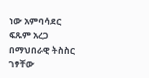ነው አምባሳደር ፍጹም አረጋ በማህበራዊ ትስስር ገፃቸው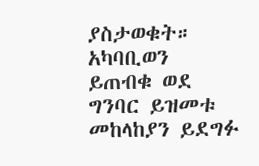ያስታወቁት። አካባቢወን ይጠብቁ ወደ ግንባር ይዝመቱ መከላከያን ይደግፉ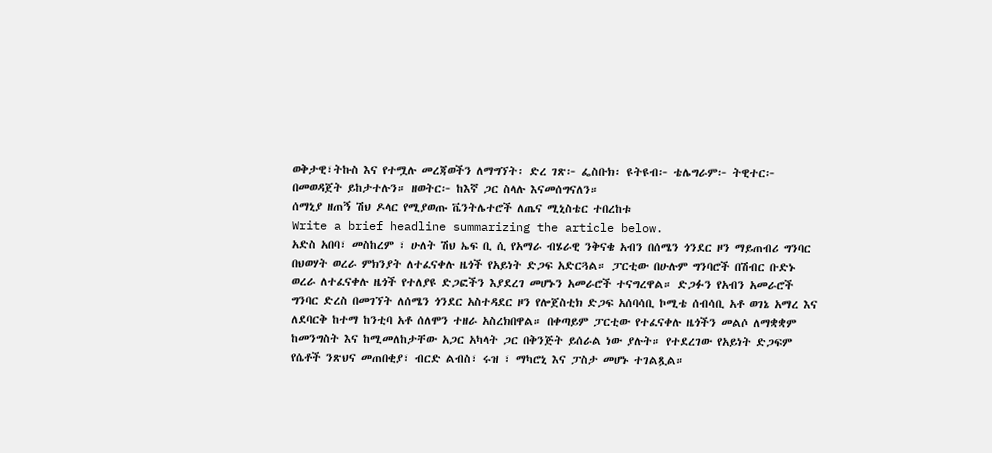ወቅታዊ፣ትኩስ እና የተሟሉ መረጃወችን ለማግኘት፡ ድረ ገጽ፦ ፌስቡክ፡ ዩትዩብ፦ ቴሌግራም፦ ትዊተር፦ በመወዳጀት ይከታተሉን። ዘወትር፦ ከእኛ ጋር ስላሉ እናመሰግናለን።
ሰማኒያ ዘጠኝ ሽህ ዶላር የሚያወጡ ቬንትሌተሮች ለጤና ሚኒስቴር ተበረከቱ
Write a brief headline summarizing the article below.
አድስ አበባ፣ መስከረም ፣ ሁለት ሽህ ኤፍ ቢ ሲ የአማራ ብሄራዊ ንቅናቄ አብን በሰሜን ጎንደር ዞን ማይጠብሪ ግንባር በህወሃት ወረራ ምክንያት ለተፈናቀሉ ዜጎች የአይነት ድጋፍ አድርጓል። ፓርቲው በሁሉም ግንባሮች በሽብር ቡድኑ ወረራ ለተፈናቀሉ ዜጎች የተለያዩ ድጋፎችን እያደረገ መሆኑን አመራሮች ተናግረዋል። ድጋፉን የአብን አመራሮች ግንባር ድረስ በመገኘት ለሰሜን ጎንደር አስተዳደር ዞን የሎጀስቲክ ድጋፍ አሰባሳቢ ኮሚቴ ሰብሳቢ አቶ ወገኔ አማረ እና ለደባርቅ ከተማ ከንቲባ አቶ ሰለሞን ተዘራ አስረክበዋል። በቀጣይም ፓርቲው የተፈናቀሉ ዜጎችን መልሶ ለማቋቋም ከመንግስት እና ከሚመለከታቸው አጋር አካላት ጋር በቅንጅት ይሰራል ነው ያሉት። የተደረገው የአይነት ድጋፍም የሴቶች ንጽህና መጠበቂያ፣ ብርድ ልብስ፣ ሩዝ ፣ ማካሮኒ እና ፓስታ መሆኑ ተገልጿል።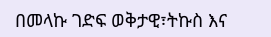በመላኩ ገድፍ ወቅታዊ፣ትኩስ እና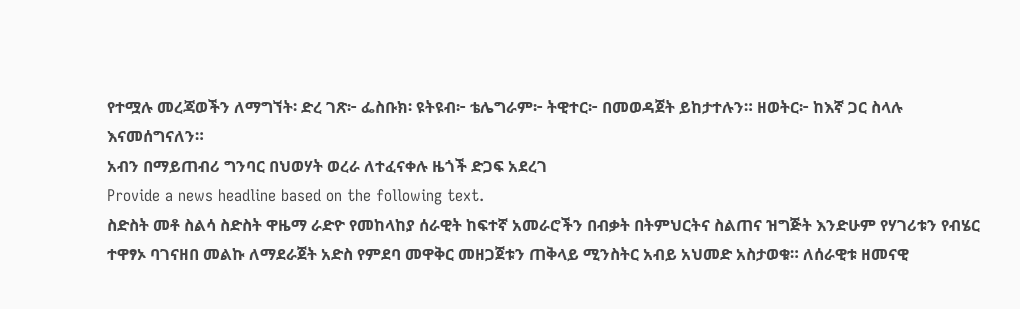የተሟሉ መረጃወችን ለማግኘት፡ ድረ ገጽ፦ ፌስቡክ፡ ዩትዩብ፦ ቴሌግራም፦ ትዊተር፦ በመወዳጀት ይከታተሉን። ዘወትር፦ ከእኛ ጋር ስላሉ እናመሰግናለን።
አብን በማይጠብሪ ግንባር በህወሃት ወረራ ለተፈናቀሉ ዜጎች ድጋፍ አደረገ
Provide a news headline based on the following text.
ስድስት መቶ ስልሳ ስድስት ዋዜማ ራድዮ የመከላከያ ሰራዊት ከፍተኛ አመራሮችን በብቃት በትምህርትና ስልጠና ዝግጅት እንድሁም የሃገሪቱን የብሄር ተዋፃኦ ባገናዘበ መልኩ ለማደራጀት አድስ የምደባ መዋቅር መዘጋጀቱን ጠቅላይ ሚንስትር አብይ አህመድ አስታወቁ። ለሰራዊቱ ዘመናዊ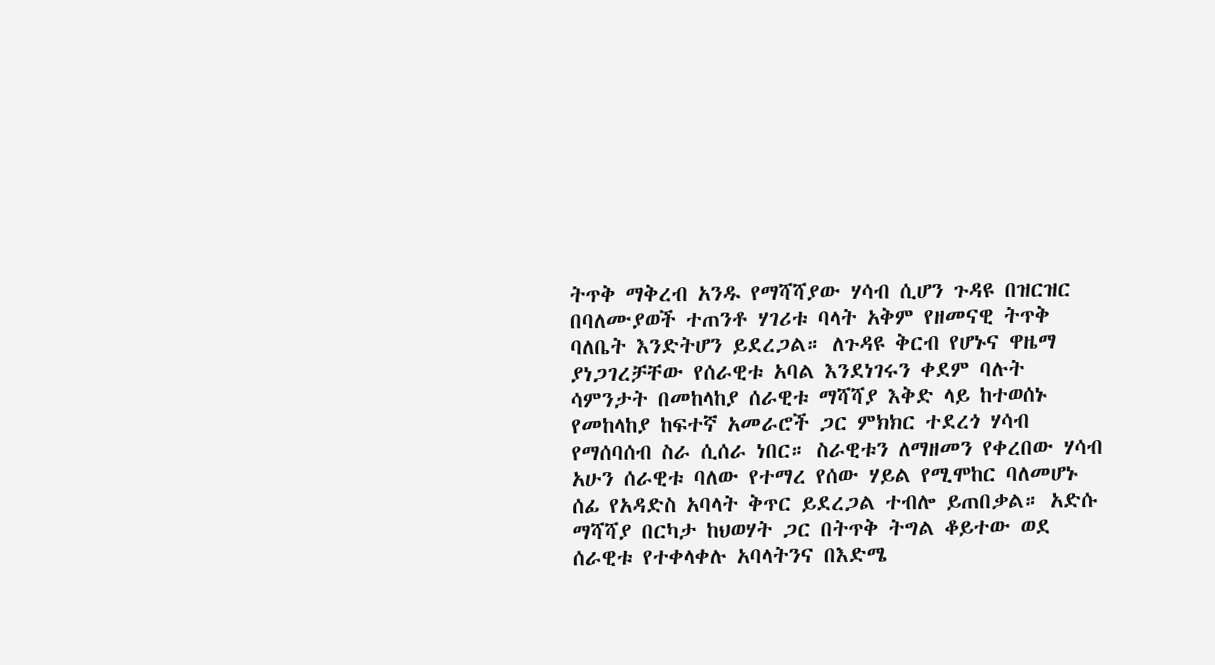ትጥቅ ማቅረብ አንዱ የማሻሻያው ሃሳብ ሲሆን ጉዳዩ በዝርዝር በባለሙያወች ተጠንቶ ሃገሪቱ ባላት አቅም የዘመናዊ ትጥቅ ባለቤት እንድትሆን ይደረጋል። ለጉዳዩ ቅርብ የሆኑና ዋዜማ ያነጋገረቻቸው የሰራዊቱ አባል እንደነገሩን ቀደም ባሉት ሳምንታት በመከላከያ ሰራዊቱ ማሻሻያ እቅድ ላይ ከተወሰኑ የመከላከያ ከፍተኛ አመራሮች ጋር ምክክር ተደረጎ ሃሳብ የማሰባሰብ ስራ ሲሰራ ነበር። ስራዊቱን ለማዘመን የቀረበው ሃሳብ አሁን ሰራዊቱ ባለው የተማረ የሰው ሃይል የሚሞከር ባለመሆኑ ሰፊ የአዳድስ አባላት ቅጥር ይደረጋል ተብሎ ይጠበቃል። አድሱ ማሻሻያ በርካታ ከህወሃት ጋር በትጥቅ ትግል ቆይተው ወደ ሰራዊቱ የተቀላቀሉ አባላትንና በእድሜ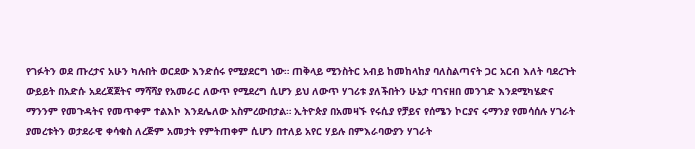የገፉትን ወደ ጡረታና አሁን ካሉበት ወርደው እንድሰሩ የሚያደርግ ነው። ጠቅላይ ሚንስትር አብይ ከመከላከያ ባለስልጣናት ጋር አርብ እለት ባደረጉት ውይይት በአድሱ አደረጃጀትና ማሻሻያ የአመራር ለውጥ የሚደረግ ሲሆን ይህ ለውጥ ሃገሪቱ ያለችበትን ሁኔታ ባገናዘበ መንገድ እንደሚካሄድና ማንንም የመጉዳትና የመጥቀም ተልእኮ እንደሌለው አስምረውበታል። ኢትዮጵያ በአመዛኙ የሩሲያ የቻይና የሰሜን ኮርያና ሩማንያ የመሳሰሉ ሃገራት ያመረቱትን ወታደራዊ ቀሳቁስ ለረጅም አመታት የምትጠቀም ሲሆን በተለይ አየር ሃይሉ በምእራባውያን ሃገራት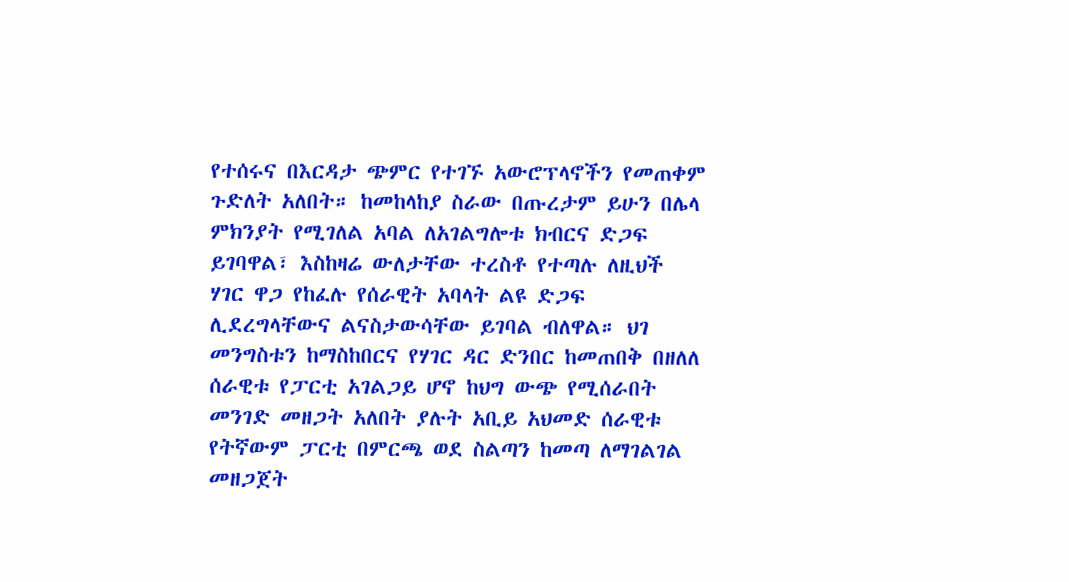የተሰሩና በእርዳታ ጭምር የተገኙ አውሮፕላኖችን የመጠቀም ጉድለት አለበት። ከመከላከያ ስራው በጡረታም ይሁን በሌላ ምክንያት የሚገለል አባል ለአገልግሎቱ ክብርና ድጋፍ ይገባዋል፣ እስከዛሬ ውለታቸው ተረስቶ የተጣሉ ለዚህች ሃገር ዋጋ የከፈሉ የሰራዊት አባላት ልዩ ድጋፍ ሊደረግላቸውና ልናስታውሳቸው ይገባል ብለዋል። ህገ መንግስቱን ከማስከበርና የሃገር ዳር ድንበር ከመጠበቅ በዘለለ ሰራዊቱ የፓርቲ አገልጋይ ሆኖ ከህግ ውጭ የሚሰራበት መንገድ መዘጋት አለበት ያሉት አቢይ አህመድ ሰራዊቱ የትኛውም ፓርቲ በምርጫ ወደ ስልጣን ከመጣ ለማገልገል መዘጋጀት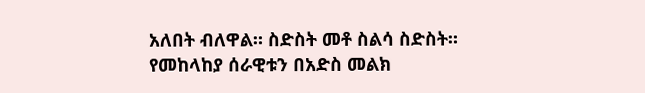አለበት ብለዋል። ስድስት መቶ ስልሳ ስድስት።
የመከላከያ ሰራዊቱን በአድስ መልክ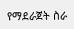የማደራጀት ስራ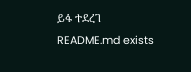ይፋ ተደረገ
README.md exists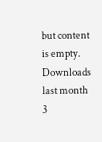but content is empty.
Downloads last month
3